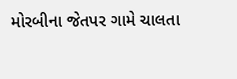મોરબીના જેતપર ગામે ચાલતા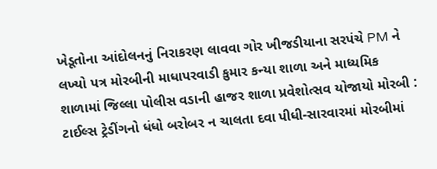ખેડૂતોના આંદોલનનું નિરાકરણ લાવવા ગોર ખીજડીયાના સરપંચે PM ને લખ્યો પત્ર મોરબીની માધાપરવાડી કુમાર કન્યા શાળા અને માધ્યમિક શાળામાં જિલ્લા પોલીસ વડાની હાજર શાળા પ્રવેશોત્સવ યોજાયો મોરબી : ટાઈલ્સ ટ્રેડીંગનો ધંધો બરોબર ન ચાલતા દવા પીધી-સારવારમાં મોરબીમાં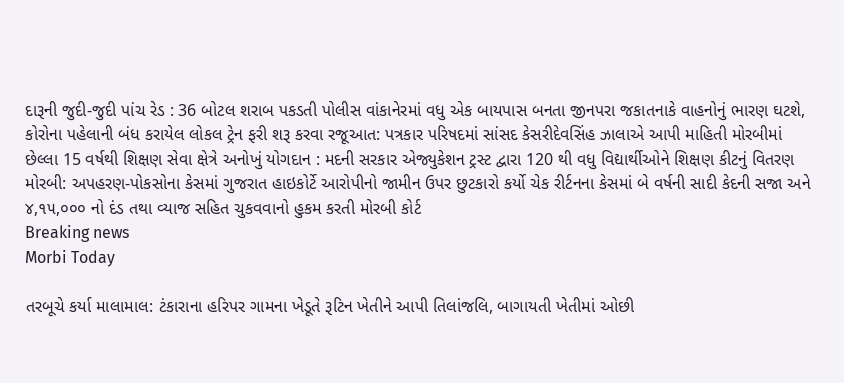દારૂની જુદી-જુદી પાંચ રેડ : 36 બોટલ શરાબ પકડતી પોલીસ વાંકાનેરમાં વધુ એક બાયપાસ બનતા જીનપરા જકાતનાકે વાહનોનું ભારણ ઘટશે, કોરોના પહેલાની બંધ કરાયેલ લોકલ ટ્રેન ફરી શરૂ કરવા રજૂઆત: પત્રકાર પરિષદમાં સાંસદ કેસરીદેવસિંહ ઝાલાએ આપી માહિતી મોરબીમાં છેલ્લા 15 વર્ષથી શિક્ષણ સેવા ક્ષેત્રે અનોખું યોગદાન : મદની સરકાર એજ્યુકેશન ટ્રસ્ટ દ્વારા 120 થી વધુ વિદ્યાર્થીઓને શિક્ષણ કીટનું વિતરણ મોરબી: અપહરણ-પોકસોના કેસમાં ગુજરાત હાઇકોર્ટે આરોપીનો જામીન ઉપર છુટકારો કર્યો ચેક રીર્ટનના કેસમાં બે વર્ષની સાદી કેદની સજા અને ૪,૧૫,૦૦૦ નો દંડ તથા વ્યાજ સહિત ચુકવવાનો હુકમ કરતી મોરબી કોર્ટ
Breaking news
Morbi Today

તરબૂચે કર્યા માલામાલ: ટંકારાના હરિપર ગામના ખેડૂતે રૂટિન ખેતીને આપી તિલાંજલિ, બાગાયતી ખેતીમાં ઓછી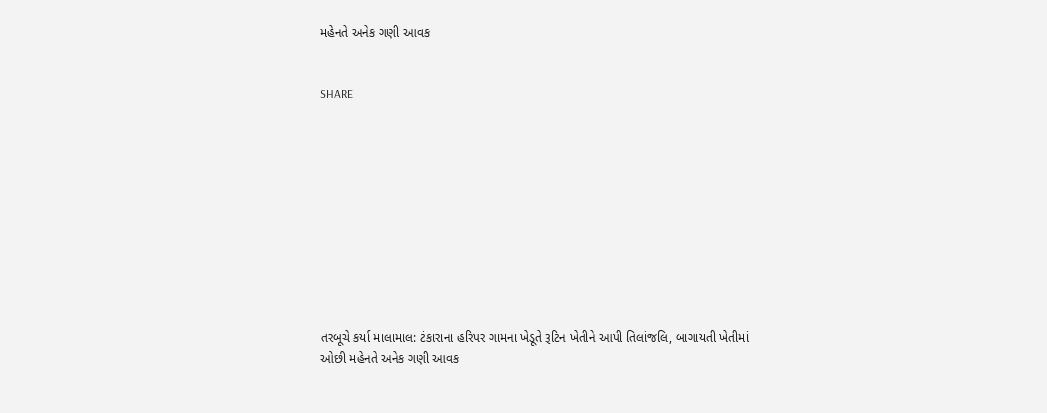મહેનતે અનેક ગણી આવક


SHARE











તરબૂચે કર્યા માલામાલ: ટંકારાના હરિપર ગામના ખેડૂતે રૂટિન ખેતીને આપી તિલાંજલિ, બાગાયતી ખેતીમાં ઓછી મહેનતે અનેક ગણી આવક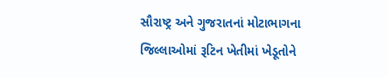સૌરાષ્ટ્ર અને ગુજરાતનાં મોટાભાગના જિલ્લાઓમાં રૂટિન ખેતીમાં ખેડૂતોને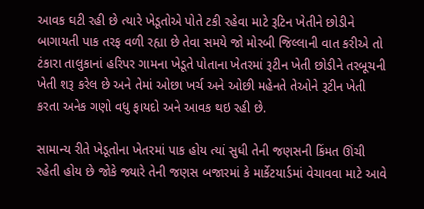આવક ઘટી રહી છે ત્યારે ખેડૂતોએ પોતે ટકી રહેવા માટે રૂટિન ખેતીને છોડીને બાગાયતી પાક તરફ વળી રહ્યા છે તેવા સમયે જો મોરબી જિલ્લાની વાત કરીએ તો ટંકારા તાલુકાનાં હરિપર ગામના ખેડૂતે પોતાના ખેતરમાં રૂટીન ખેતી છોડીને તરબૂચની ખેતી શરૂ કરેલ છે અને તેમાં ઓછા ખર્ચ અને ઓછી મહેનતે તેઓને રૂટીન ખેતી કરતા અનેક ગણો વધુ ફાયદો અને આવક થઇ રહી છે.

સામાન્ય રીતે ખેડૂતોના ખેતરમાં પાક હોય ત્યાં સુધી તેની જણસની કિંમત ઊંચી રહેતી હોય છે જોકે જ્યારે તેની જણસ બજારમાં કે માર્કેટયાર્ડમાં વેચાવવા માટે આવે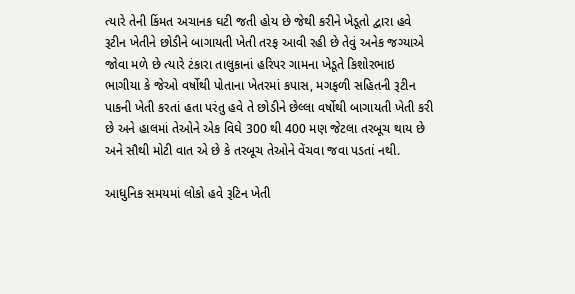ત્યારે તેની કિંમત અચાનક ઘટી જતી હોય છે જેથી કરીને ખેડૂતો દ્વારા હવે રૂટીન ખેતીને છોડીને બાગાયતી ખેતી તરફ આવી રહી છે તેવું અનેક જગ્યાએ જોવા મળે છે ત્યારે ટંકારા તાલુકાનાં હરિપર ગામના ખેડૂતે કિશોરભાઇ ભાગીયા કે જેઓ વર્ષોથી પોતાના ખેતરમાં કપાસ, મગફળી સહિતની રૂટીન પાકની ખેતી કરતાં હતા પરંતુ હવે તે છોડીને છેલ્લા વર્ષોથી બાગાયતી ખેતી કરી છે અને હાલમાં તેઓને એક વિઘે 300 થી 400 મણ જેટલા તરબૂચ થાય છે અને સૌથી મોટી વાત એ છે કે તરબૂચ તેઓને વેંચવા જવા પડતાં નથી.

આધુનિક સમયમાં લોકો હવે રૂટિન ખેતી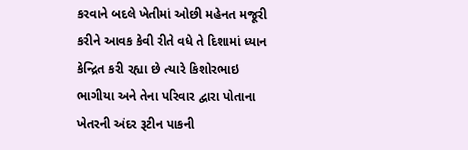કરવાને બદલે ખેતીમાં ઓછી મહેનત મજૂરી કરીને આવક કેવી રીતે વધે તે દિશામાં ધ્યાન કેન્દ્રિત કરી રહ્યા છે ત્યારે કિશોરભાઇ ભાગીયા અને તેના પરિવાર દ્વારા પોતાના ખેતરની અંદર રૂટીન પાકની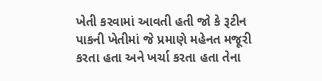ખેતી કરવામાં આવતી હતી જો કે રૂટીન પાકની ખેતીમાં જે પ્રમાણે મહેનત મજૂરી કરતા હતા અને ખર્ચા કરતા હતા તેના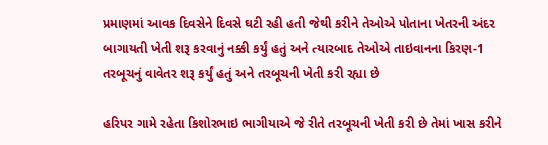પ્રમાણમાં આવક દિવસેને દિવસે ઘટી રહી હતી જેથી કરીને તેઓએ પોતાના ખેતરની અંદર બાગાયતી ખેતી શરૂ કરવાનું નક્કી કર્યું હતું અને ત્યારબાદ તેઓએ તાઇવાનના કિરણ-1 તરબૂચનું વાવેતર શરૂ કર્યું હતું અને તરબૂચની ખેતી કરી રહ્યા છે

હરિપર ગામે રહેતા કિશોરભાઇ ભાગીયાએ જે રીતે તરબૂચની ખેતી કરી છે તેમાં ખાસ કરીને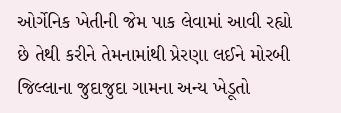ઓર્ગેનિક ખેતીની જેમ પાક લેવામાં આવી રહ્યો છે તેથી કરીને તેમનામાંથી પ્રેરણા લઈને મોરબી જિલ્લાના જુદાજુદા ગામના અન્ય ખેડૂતો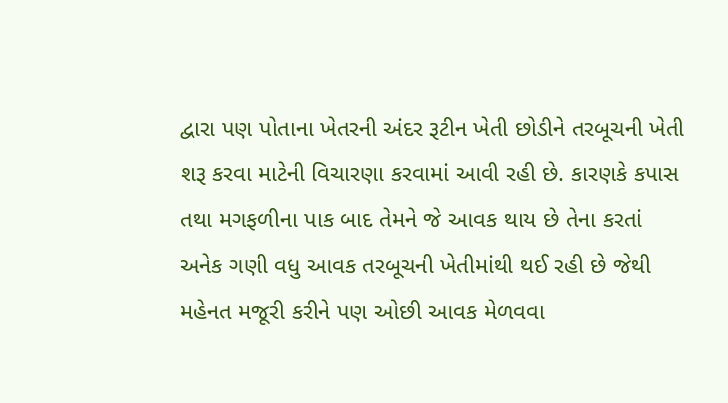દ્વારા પણ પોતાના ખેતરની અંદર રૂટીન ખેતી છોડીને તરબૂચની ખેતી શરૂ કરવા માટેની વિચારણા કરવામાં આવી રહી છે. કારણકે કપાસ તથા મગફળીના પાક બાદ તેમને જે આવક થાય છે તેના કરતાં અનેક ગણી વધુ આવક તરબૂચની ખેતીમાંથી થઈ રહી છે જેથી મહેનત મજૂરી કરીને પણ ઓછી આવક મેળવવા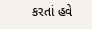કરતાં હવે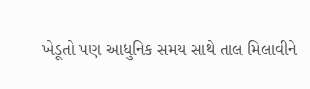ખેડૂતો પણ આધુનિક સમય સાથે તાલ મિલાવીને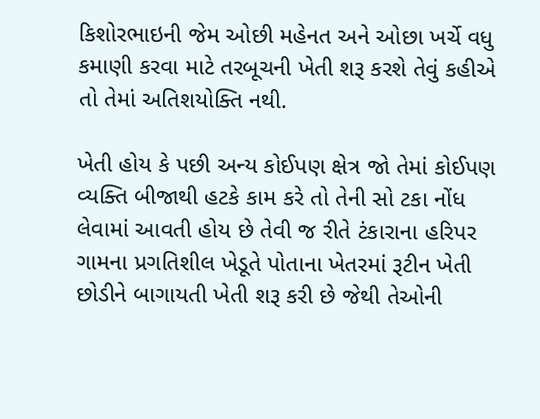કિશોરભાઇની જેમ ઓછી મહેનત અને ઓછા ખર્ચે વધુ કમાણી કરવા માટે તરબૂચની ખેતી શરૂ કરશે તેવું કહીએ તો તેમાં અતિશયોક્તિ નથી.

ખેતી હોય કે પછી અન્ય કોઈપણ ક્ષેત્ર જો તેમાં કોઈપણ વ્યક્તિ બીજાથી હટકે કામ કરે તો તેની સો ટકા નોંધ લેવામાં આવતી હોય છે તેવી જ રીતે ટંકારાના હરિપર ગામના પ્રગતિશીલ ખેડૂતે પોતાના ખેતરમાં રૂટીન ખેતી છોડીને બાગાયતી ખેતી શરૂ કરી છે જેથી તેઓની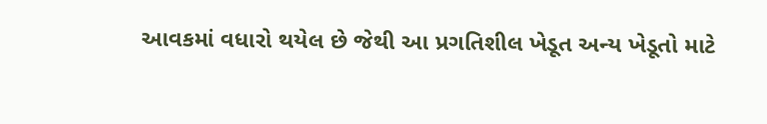આવકમાં વધારો થયેલ છે જેથી આ પ્રગતિશીલ ખેડૂત અન્ય ખેડૂતો માટે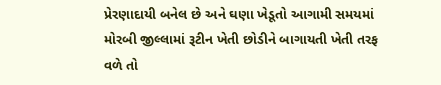પ્રેરણાદાયી બનેલ છે અને ઘણા ખેડૂતો આગામી સમયમાં મોરબી જીલ્લામાં રૂટીન ખેતી છોડીને બાગાયતી ખેતી તરફ વળે તો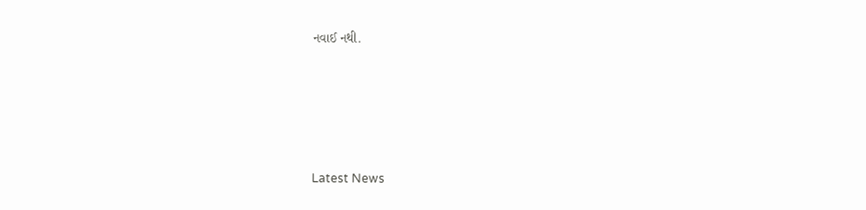નવાઈ નથી.






Latest News